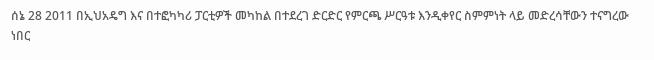ሰኔ 28 2011 በኢህአዴግ እና በተፎካካሪ ፓርቲዎች መካከል በተደረገ ድርድር የምርጫ ሥርዓቱ እንዲቀየር ስምምነት ላይ መድረሳቸውን ተናግረው ነበር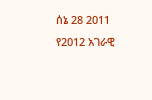ሰኔ 28 2011 የ2012 አገራዊ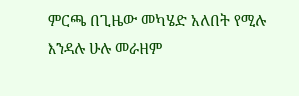ምርጫ በጊዜው መካሄድ አለበት የሚሉ እንዳሉ ሁሉ መራዘም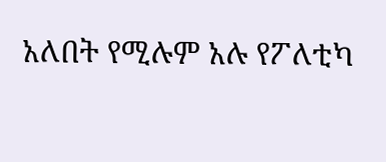አለበት የሚሉም አሉ የፖለቲካ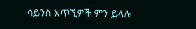ሳይንስ አጥኚዎች ምን ይላሉ